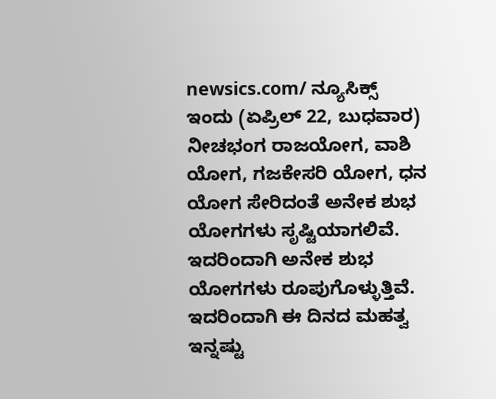newsics.com/ ನ್ಯೂಸಿಕ್ಸ್
ಇಂದು (ಏಪ್ರಿಲ್ 22, ಬುಧವಾರ) ನೀಚಭಂಗ ರಾಜಯೋಗ, ವಾಶಿ ಯೋಗ, ಗಜಕೇಸರಿ ಯೋಗ, ಧನ ಯೋಗ ಸೇರಿದಂತೆ ಅನೇಕ ಶುಭ ಯೋಗಗಳು ಸೃಷ್ಟಿಯಾಗಲಿವೆ. ಇದರಿಂದಾಗಿ ಅನೇಕ ಶುಭ ಯೋಗಗಳು ರೂಪುಗೊಳ್ಳುತ್ತಿವೆ. ಇದರಿಂದಾಗಿ ಈ ದಿನದ ಮಹತ್ವ ಇನ್ನಷ್ಟು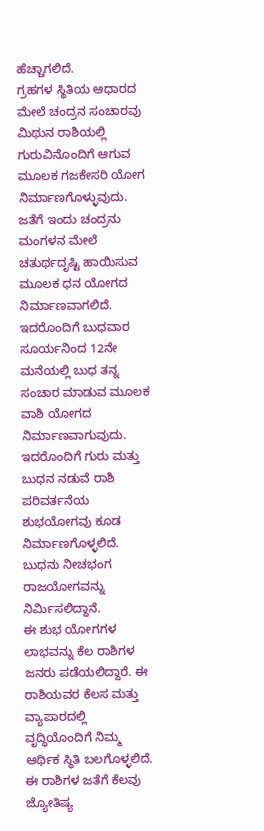ಹೆಚ್ಚಾಗಲಿದೆ.
ಗ್ರಹಗಳ ಸ್ಥಿತಿಯ ಆಧಾರದ ಮೇಲೆ ಚಂದ್ರನ ಸಂಚಾರವು ಮಿಥುನ ರಾಶಿಯಲ್ಲಿ ಗುರುವಿನೊಂದಿಗೆ ಆಗುವ ಮೂಲಕ ಗಜಕೇಸರಿ ಯೋಗ ನಿರ್ಮಾಣಗೊಳ್ಳುವುದು. ಜತೆಗೆ ಇಂದು ಚಂದ್ರನು ಮಂಗಳನ ಮೇಲೆ ಚತುರ್ಥದೃಷ್ಟಿ ಹಾಯಿಸುವ ಮೂಲಕ ಧನ ಯೋಗದ ನಿರ್ಮಾಣವಾಗಲಿದೆ. ಇದರೊಂದಿಗೆ ಬುಧವಾರ ಸೂರ್ಯನಿಂದ 12ನೇ ಮನೆಯಲ್ಲಿ ಬುಧ ತನ್ನ ಸಂಚಾರ ಮಾಡುವ ಮೂಲಕ ವಾಶಿ ಯೋಗದ ನಿರ್ಮಾಣವಾಗುವುದು. ಇದರೊಂದಿಗೆ ಗುರು ಮತ್ತು ಬುಧನ ನಡುವೆ ರಾಶಿ ಪರಿವರ್ತನೆಯ ಶುಭಯೋಗವು ಕೂಡ ನಿರ್ಮಾಣಗೊಳ್ಳಲಿದೆ. ಬುಧನು ನೀಚಭಂಗ ರಾಜಯೋಗವನ್ನು ನಿರ್ಮಿಸಲಿದ್ದಾನೆ.
ಈ ಶುಭ ಯೋಗಗಳ ಲಾಭವನ್ನು ಕೆಲ ರಾಶಿಗಳ ಜನರು ಪಡೆಯಲಿದ್ದಾರೆ. ಈ ರಾಶಿಯವರ ಕೆಲಸ ಮತ್ತು ವ್ಯಾಪಾರದಲ್ಲಿ ವೃದ್ಧಿಯೊಂದಿಗೆ ನಿಮ್ಮ ಆರ್ಥಿಕ ಸ್ಥಿತಿ ಬಲಗೊಳ್ಳಲಿದೆ. ಈ ರಾಶಿಗಳ ಜತೆಗೆ ಕೆಲವು ಜ್ಯೋತಿಷ್ಯ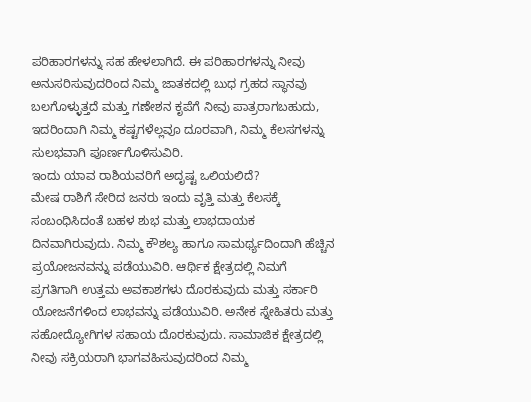ಪರಿಹಾರಗಳನ್ನು ಸಹ ಹೇಳಲಾಗಿದೆ. ಈ ಪರಿಹಾರಗಳನ್ನು ನೀವು ಅನುಸರಿಸುವುದರಿಂದ ನಿಮ್ಮ ಜಾತಕದಲ್ಲಿ ಬುಧ ಗ್ರಹದ ಸ್ಥಾನವು ಬಲಗೊಳ್ಳುತ್ತದೆ ಮತ್ತು ಗಣೇಶನ ಕೃಪೆಗೆ ನೀವು ಪಾತ್ರರಾಗಬಹುದು, ಇದರಿಂದಾಗಿ ನಿಮ್ಮ ಕಷ್ಟಗಳೆಲ್ಲವೂ ದೂರವಾಗಿ, ನಿಮ್ಮ ಕೆಲಸಗಳನ್ನು ಸುಲಭವಾಗಿ ಪೂರ್ಣಗೊಳಿಸುವಿರಿ.
ಇಂದು ಯಾವ ರಾಶಿಯವರಿಗೆ ಅದೃಷ್ಟ ಒಲಿಯಲಿದೆ?
ಮೇಷ ರಾಶಿಗೆ ಸೇರಿದ ಜನರು ಇಂದು ವೃತ್ತಿ ಮತ್ತು ಕೆಲಸಕ್ಕೆ ಸಂಬಂಧಿಸಿದಂತೆ ಬಹಳ ಶುಭ ಮತ್ತು ಲಾಭದಾಯಕ ದಿನವಾಗಿರುವುದು. ನಿಮ್ಮ ಕೌಶಲ್ಯ ಹಾಗೂ ಸಾಮರ್ಥ್ಯದಿಂದಾಗಿ ಹೆಚ್ಚಿನ ಪ್ರಯೋಜನವನ್ನು ಪಡೆಯುವಿರಿ. ಆರ್ಥಿಕ ಕ್ಷೇತ್ರದಲ್ಲಿ ನಿಮಗೆ ಪ್ರಗತಿಗಾಗಿ ಉತ್ತಮ ಅವಕಾಶಗಳು ದೊರಕುವುದು ಮತ್ತು ಸರ್ಕಾರಿ ಯೋಜನೆಗಳಿಂದ ಲಾಭವನ್ನು ಪಡೆಯುವಿರಿ. ಅನೇಕ ಸ್ನೇಹಿತರು ಮತ್ತು ಸಹೋದ್ಯೋಗಿಗಳ ಸಹಾಯ ದೊರಕುವುದು. ಸಾಮಾಜಿಕ ಕ್ಷೇತ್ರದಲ್ಲಿ ನೀವು ಸಕ್ರಿಯರಾಗಿ ಭಾಗವಹಿಸುವುದರಿಂದ ನಿಮ್ಮ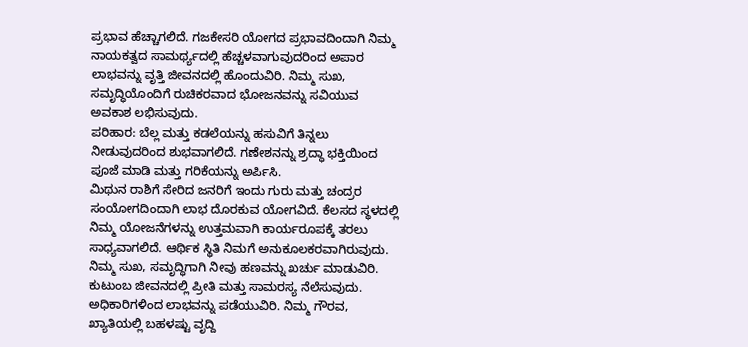ಪ್ರಭಾವ ಹೆಚ್ಚಾಗಲಿದೆ. ಗಜಕೇಸರಿ ಯೋಗದ ಪ್ರಭಾವದಿಂದಾಗಿ ನಿಮ್ಮ ನಾಯಕತ್ವದ ಸಾಮರ್ಥ್ಯದಲ್ಲಿ ಹೆಚ್ಚಳವಾಗುವುದರಿಂದ ಅಪಾರ ಲಾಭವನ್ನು ವೃತ್ತಿ ಜೀವನದಲ್ಲಿ ಹೊಂದುವಿರಿ. ನಿಮ್ಮ ಸುಖ, ಸಮೃದ್ಧಿಯೊಂದಿಗೆ ರುಚಿಕರವಾದ ಭೋಜನವನ್ನು ಸವಿಯುವ ಅವಕಾಶ ಲಭಿಸುವುದು.
ಪರಿಹಾರ: ಬೆಲ್ಲ ಮತ್ತು ಕಡಲೆಯನ್ನು ಹಸುವಿಗೆ ತಿನ್ನಲು ನೀಡುವುದರಿಂದ ಶುಭವಾಗಲಿದೆ. ಗಣೇಶನನ್ನು ಶ್ರದ್ಧಾ ಭಕ್ತಿಯಿಂದ ಪೂಜೆ ಮಾಡಿ ಮತ್ತು ಗರಿಕೆಯನ್ನು ಅರ್ಪಿಸಿ.
ಮಿಥುನ ರಾಶಿಗೆ ಸೇರಿದ ಜನರಿಗೆ ಇಂದು ಗುರು ಮತ್ತು ಚಂದ್ರರ ಸಂಯೋಗದಿಂದಾಗಿ ಲಾಭ ದೊರಕುವ ಯೋಗವಿದೆ. ಕೆಲಸದ ಸ್ಥಳದಲ್ಲಿ ನಿಮ್ಮ ಯೋಜನೆಗಳನ್ನು ಉತ್ತಮವಾಗಿ ಕಾರ್ಯರೂಪಕ್ಕೆ ತರಲು ಸಾಧ್ಯವಾಗಲಿದೆ. ಆರ್ಥಿಕ ಸ್ಥಿತಿ ನಿಮಗೆ ಅನುಕೂಲಕರವಾಗಿರುವುದು. ನಿಮ್ಮ ಸುಖ, ಸಮೃದ್ಧಿಗಾಗಿ ನೀವು ಹಣವನ್ನು ಖರ್ಚು ಮಾಡುವಿರಿ. ಕುಟುಂಬ ಜೀವನದಲ್ಲಿ ಪ್ರೀತಿ ಮತ್ತು ಸಾಮರಸ್ಯ ನೆಲೆಸುವುದು. ಅಧಿಕಾರಿಗಳಿಂದ ಲಾಭವನ್ನು ಪಡೆಯುವಿರಿ. ನಿಮ್ಮ ಗೌರವ, ಖ್ಯಾತಿಯಲ್ಲಿ ಬಹಳಷ್ಟು ವೃದ್ದಿ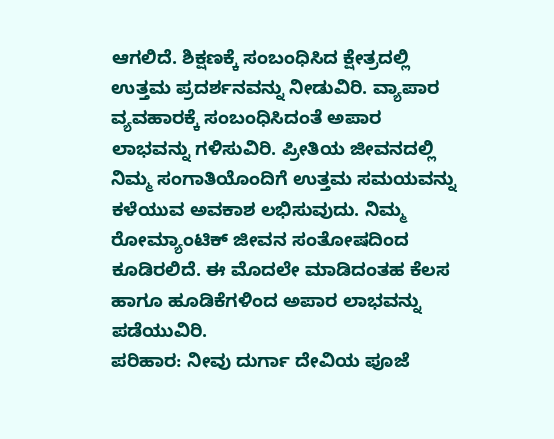ಆಗಲಿದೆ. ಶಿಕ್ಷಣಕ್ಕೆ ಸಂಬಂಧಿಸಿದ ಕ್ಷೇತ್ರದಲ್ಲಿ ಉತ್ತಮ ಪ್ರದರ್ಶನವನ್ನು ನೀಡುವಿರಿ. ವ್ಯಾಪಾರ ವ್ಯವಹಾರಕ್ಕೆ ಸಂಬಂಧಿಸಿದಂತೆ ಅಪಾರ ಲಾಭವನ್ನು ಗಳಿಸುವಿರಿ. ಪ್ರೀತಿಯ ಜೀವನದಲ್ಲಿ ನಿಮ್ಮ ಸಂಗಾತಿಯೊಂದಿಗೆ ಉತ್ತಮ ಸಮಯವನ್ನು ಕಳೆಯುವ ಅವಕಾಶ ಲಭಿಸುವುದು. ನಿಮ್ಮ ರೋಮ್ಯಾಂಟಿಕ್ ಜೀವನ ಸಂತೋಷದಿಂದ ಕೂಡಿರಲಿದೆ. ಈ ಮೊದಲೇ ಮಾಡಿದಂತಹ ಕೆಲಸ ಹಾಗೂ ಹೂಡಿಕೆಗಳಿಂದ ಅಪಾರ ಲಾಭವನ್ನು ಪಡೆಯುವಿರಿ.
ಪರಿಹಾರ: ನೀವು ದುರ್ಗಾ ದೇವಿಯ ಪೂಜೆ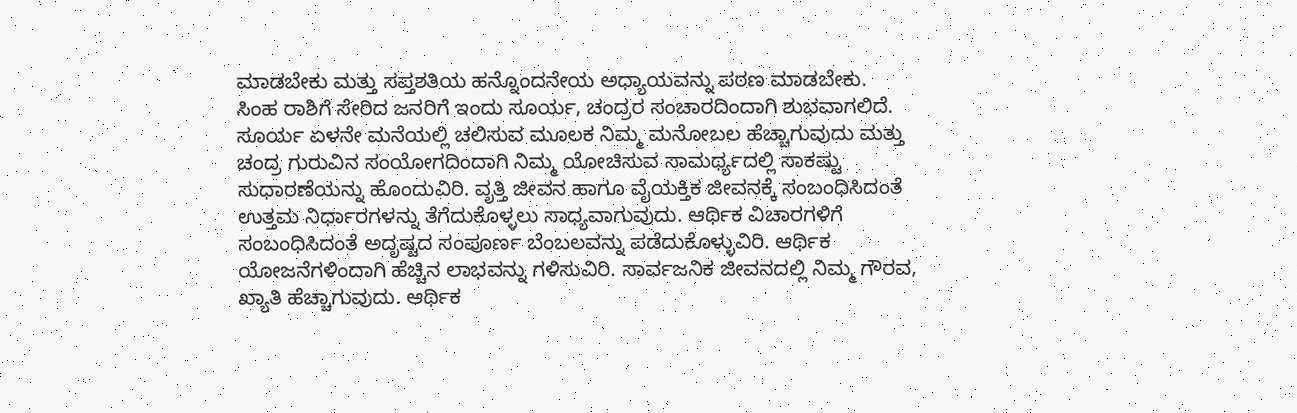ಮಾಡಬೇಕು ಮತ್ತು ಸಪ್ತಶತಿಯ ಹನ್ನೊಂದನೇಯ ಅಧ್ಯಾಯವನ್ನು ಪಠಣ ಮಾಡಬೇಕು.
ಸಿಂಹ ರಾಶಿಗೆ ಸೇರಿದ ಜನರಿಗೆ ಇಂದು ಸೂರ್ಯ, ಚಂದ್ರರ ಸಂಚಾರದಿಂದಾಗಿ ಶುಭವಾಗಲಿದೆ. ಸೂರ್ಯ ಏಳನೇ ಮನೆಯಲ್ಲಿ ಚಲಿಸುವ ಮೂಲಕ ನಿಮ್ಮ ಮನೋಬಲ ಹೆಚ್ಚಾಗುವುದು ಮತ್ತು ಚಂದ್ರ ಗುರುವಿನ ಸಂಯೋಗದಿಂದಾಗಿ ನಿಮ್ಮ ಯೋಚಿಸುವ ಸಾಮರ್ಥ್ಯದಲ್ಲಿ ಸಾಕಷ್ಟು ಸುಧಾರಣೆಯನ್ನು ಹೊಂದುವಿರಿ. ವೃತ್ತಿ ಜೀವನ ಹಾಗೂ ವೈಯಕ್ತಿಕ ಜೀವನಕ್ಕೆ ಸಂಬಂಧಿಸಿದಂತೆ ಉತ್ತಮ ನಿರ್ಧಾರಗಳನ್ನು ತೆಗೆದುಕೊಳ್ಳಲು ಸಾಧ್ಯವಾಗುವುದು. ಆರ್ಥಿಕ ವಿಚಾರಗಳಿಗೆ ಸಂಬಂಧಿಸಿದಂತೆ ಅದೃಷ್ಟದ ಸಂಪೂರ್ಣ ಬೆಂಬಲವನ್ನು ಪಡೆದುಕೊಳ್ಳುವಿರಿ. ಆರ್ಥಿಕ ಯೋಜನೆಗಳಿಂದಾಗಿ ಹೆಚ್ಚಿನ ಲಾಭವನ್ನು ಗಳಿಸುವಿರಿ. ಸಾರ್ವಜನಿಕ ಜೀವನದಲ್ಲಿ ನಿಮ್ಮ ಗೌರವ, ಖ್ಯಾತಿ ಹೆಚ್ಚಾಗುವುದು. ಆರ್ಥಿಕ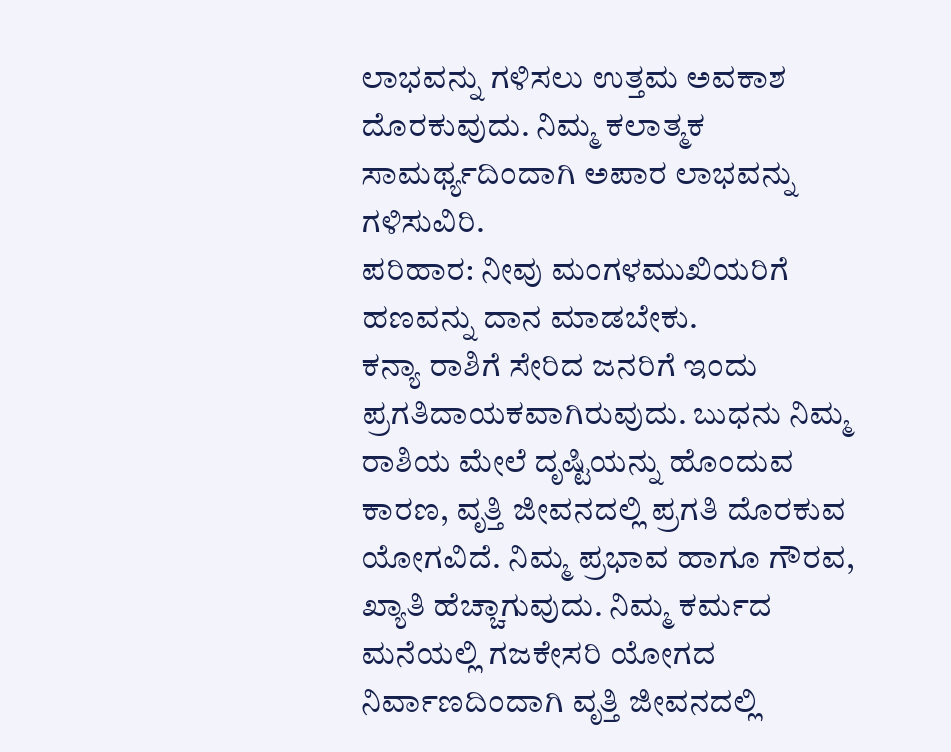ಲಾಭವನ್ನು ಗಳಿಸಲು ಉತ್ತಮ ಅವಕಾಶ ದೊರಕುವುದು. ನಿಮ್ಮ ಕಲಾತ್ಮಕ ಸಾಮರ್ಥ್ಯದಿಂದಾಗಿ ಅಪಾರ ಲಾಭವನ್ನು ಗಳಿಸುವಿರಿ.
ಪರಿಹಾರ: ನೀವು ಮಂಗಳಮುಖಿಯರಿಗೆ ಹಣವನ್ನು ದಾನ ಮಾಡಬೇಕು.
ಕನ್ಯಾ ರಾಶಿಗೆ ಸೇರಿದ ಜನರಿಗೆ ಇಂದು ಪ್ರಗತಿದಾಯಕವಾಗಿರುವುದು. ಬುಧನು ನಿಮ್ಮ ರಾಶಿಯ ಮೇಲೆ ದೃಷ್ಟಿಯನ್ನು ಹೊಂದುವ ಕಾರಣ, ವೃತ್ತಿ ಜೀವನದಲ್ಲಿ ಪ್ರಗತಿ ದೊರಕುವ ಯೋಗವಿದೆ. ನಿಮ್ಮ ಪ್ರಭಾವ ಹಾಗೂ ಗೌರವ, ಖ್ಯಾತಿ ಹೆಚ್ಚಾಗುವುದು. ನಿಮ್ಮ ಕರ್ಮದ ಮನೆಯಲ್ಲಿ ಗಜಕೇಸರಿ ಯೋಗದ ನಿರ್ವಾಣದಿಂದಾಗಿ ವೃತ್ತಿ ಜೀವನದಲ್ಲಿ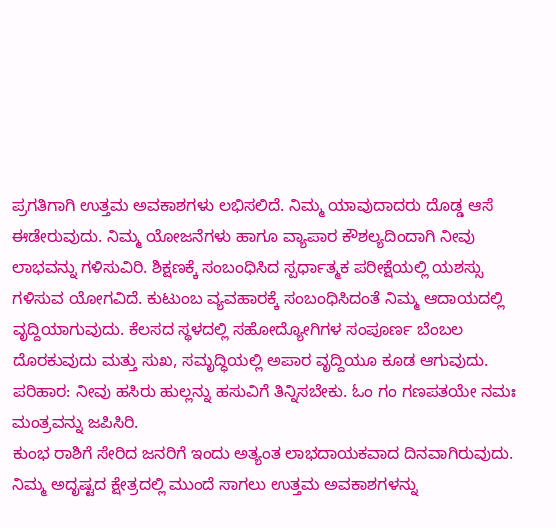ಪ್ರಗತಿಗಾಗಿ ಉತ್ತಮ ಅವಕಾಶಗಳು ಲಭಿಸಲಿದೆ. ನಿಮ್ಮ ಯಾವುದಾದರು ದೊಡ್ಡ ಆಸೆ ಈಡೇರುವುದು. ನಿಮ್ಮ ಯೋಜನೆಗಳು ಹಾಗೂ ವ್ಯಾಪಾರ ಕೌಶಲ್ಯದಿಂದಾಗಿ ನೀವು ಲಾಭವನ್ನು ಗಳಿಸುವಿರಿ. ಶಿಕ್ಷಣಕ್ಕೆ ಸಂಬಂಧಿಸಿದ ಸ್ಪರ್ಧಾತ್ಮಕ ಪರೀಕ್ಷೆಯಲ್ಲಿ ಯಶಸ್ಸು ಗಳಿಸುವ ಯೋಗವಿದೆ. ಕುಟುಂಬ ವ್ಯವಹಾರಕ್ಕೆ ಸಂಬಂಧಿಸಿದಂತೆ ನಿಮ್ಮ ಆದಾಯದಲ್ಲಿ ವೃದ್ದಿಯಾಗುವುದು. ಕೆಲಸದ ಸ್ಥಳದಲ್ಲಿ ಸಹೋದ್ಯೋಗಿಗಳ ಸಂಪೂರ್ಣ ಬೆಂಬಲ ದೊರಕುವುದು ಮತ್ತು ಸುಖ, ಸಮೃದ್ಧಿಯಲ್ಲಿ ಅಪಾರ ವೃದ್ದಿಯೂ ಕೂಡ ಆಗುವುದು.
ಪರಿಹಾರ: ನೀವು ಹಸಿರು ಹುಲ್ಲನ್ನು ಹಸುವಿಗೆ ತಿನ್ನಿಸಬೇಕು. ಓಂ ಗಂ ಗಣಪತಯೇ ನಮಃ ಮಂತ್ರವನ್ನು ಜಪಿಸಿರಿ.
ಕುಂಭ ರಾಶಿಗೆ ಸೇರಿದ ಜನರಿಗೆ ಇಂದು ಅತ್ಯಂತ ಲಾಭದಾಯಕವಾದ ದಿನವಾಗಿರುವುದು. ನಿಮ್ಮ ಅದೃಷ್ಟದ ಕ್ಷೇತ್ರದಲ್ಲಿ ಮುಂದೆ ಸಾಗಲು ಉತ್ತಮ ಅವಕಾಶಗಳನ್ನು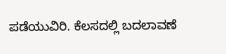ಪಡೆಯುವಿರಿ. ಕೆಲಸದಲ್ಲಿ ಬದಲಾವಣೆ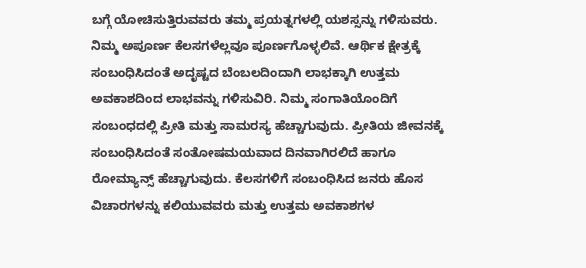ಬಗ್ಗೆ ಯೋಚಿಸುತ್ತಿರುವವರು ತಮ್ಮ ಪ್ರಯತ್ನಗಳಲ್ಲಿ ಯಶಸ್ಸನ್ನು ಗಳಿಸುವರು. ನಿಮ್ಮ ಅಪೂರ್ಣ ಕೆಲಸಗಳೆಲ್ಲವೂ ಪೂರ್ಣಗೊಳ್ಳಲಿವೆ. ಆರ್ಥಿಕ ಕ್ಷೇತ್ರಕ್ಕೆ ಸಂಬಂಧಿಸಿದಂತೆ ಅದೃಷ್ಟದ ಬೆಂಬಲದಿಂದಾಗಿ ಲಾಭಕ್ಕಾಗಿ ಉತ್ತಮ ಅವಕಾಶದಿಂದ ಲಾಭವನ್ನು ಗಳಿಸುವಿರಿ. ನಿಮ್ಮ ಸಂಗಾತಿಯೊಂದಿಗೆ ಸಂಬಂಧದಲ್ಲಿ ಪ್ರೀತಿ ಮತ್ತು ಸಾಮರಸ್ಯ ಹೆಚ್ಚಾಗುವುದು. ಪ್ರೀತಿಯ ಜೀವನಕ್ಕೆ ಸಂಬಂಧಿಸಿದಂತೆ ಸಂತೋಷಮಯವಾದ ದಿನವಾಗಿರಲಿದೆ ಹಾಗೂ ರೋಮ್ಯಾನ್ಸ್ ಹೆಚ್ಚಾಗುವುದು. ಕೆಲಸಗಳಿಗೆ ಸಂಬಂಧಿಸಿದ ಜನರು ಹೊಸ ವಿಚಾರಗಳನ್ನು ಕಲಿಯುವವರು ಮತ್ತು ಉತ್ತಮ ಅವಕಾಶಗಳ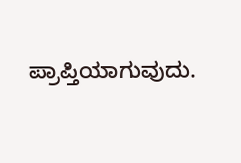ಪ್ರಾಪ್ತಿಯಾಗುವುದು.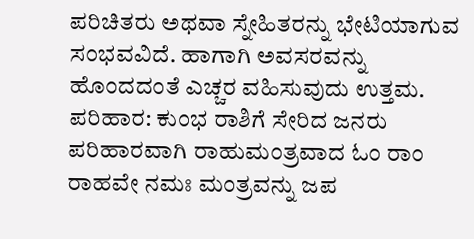ಪರಿಚಿತರು ಅಥವಾ ಸ್ನೇಹಿತರನ್ನು ಭೇಟಿಯಾಗುವ ಸಂಭವವಿದೆ. ಹಾಗಾಗಿ ಅವಸರವನ್ನು ಹೊಂದದಂತೆ ಎಚ್ಚರ ವಹಿಸುವುದು ಉತ್ತಮ.
ಪರಿಹಾರ: ಕುಂಭ ರಾಶಿಗೆ ಸೇರಿದ ಜನರು ಪರಿಹಾರವಾಗಿ ರಾಹುಮಂತ್ರವಾದ ಓಂ ರಾಂ ರಾಹವೇ ನಮಃ ಮಂತ್ರವನ್ನು ಜಪ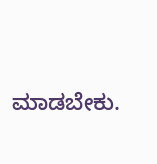ಮಾಡಬೇಕು.